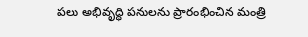పలు అభివృద్ధి పనులను ప్రారంభించిన మంత్రి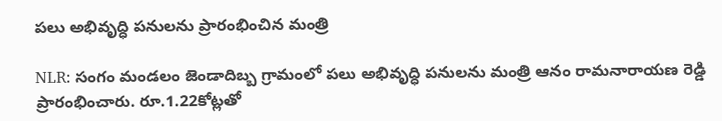పలు అభివృద్ధి పనులను ప్రారంభించిన మంత్రి

NLR: సంగం మండలం జెండాదిబ్బ గ్రామంలో పలు అభివృద్ధి పనులను మంత్రి ఆనం రామనారాయణ రెడ్డి ప్రారంభించారు. రూ.1.22కోట్లతో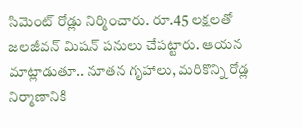సిమెంట్ రోడ్లు నిర్మించారు. రూ.45 లక్షలతో జలజీవన్ మిషన్ పనులు చేపట్టారు. ఆయన మాట్లాడుతూ.. నూతన గృహాలు, మరికొన్ని రోడ్ల నిర్మాణానికి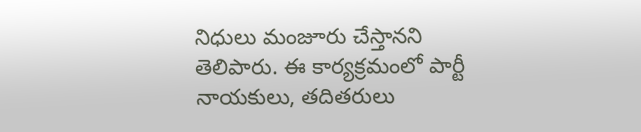నిధులు మంజూరు చేస్తానని తెలిపారు. ఈ కార్యక్రమంలో పార్టీ నాయకులు, తదితరులు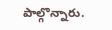పాల్గొన్నారు.